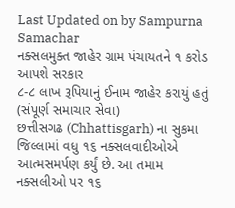Last Updated on by Sampurna Samachar
નક્સલમુક્ત જાહેર ગ્રામ પંચાયતને ૧ કરોડ આપશે સરકાર
૮-૮ લાખ રૂપિયાનું ઈનામ જાહેર કરાયું હતું
(સંપૂર્ણ સમાચાર સેવા)
છત્તીસગઢ (Chhattisgarh) ના સુકમા જિલ્લામાં વધુ ૧૬ નક્સલવાદીઓએ આત્મસમર્પણ કર્યું છે. આ તમામ નક્સલીઓ પર ૧૬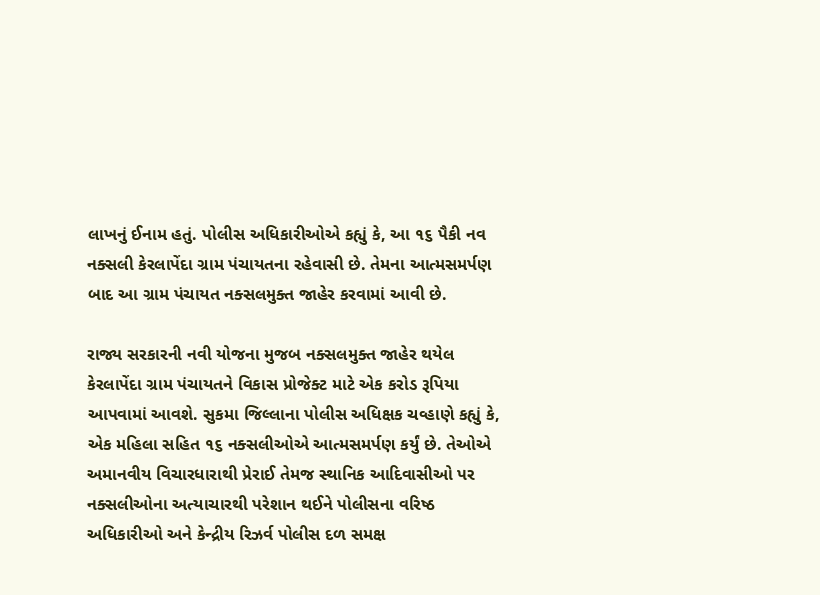લાખનું ઈનામ હતું. પોલીસ અધિકારીઓએ કહ્યું કે, આ ૧૬ પૈકી નવ નક્સલી કેરલાપેંદા ગ્રામ પંચાયતના રહેવાસી છે. તેમના આત્મસમર્પણ બાદ આ ગ્રામ પંચાયત નક્સલમુક્ત જાહેર કરવામાં આવી છે.

રાજ્ય સરકારની નવી યોજના મુજબ નક્સલમુક્ત જાહેર થયેલ કેરલાપેંદા ગ્રામ પંચાયતને વિકાસ પ્રોજેક્ટ માટે એક કરોડ રૂપિયા આપવામાં આવશે. સુકમા જિલ્લાના પોલીસ અધિક્ષક ચવ્હાણે કહ્યું કે, એક મહિલા સહિત ૧૬ નક્સલીઓએ આત્મસમર્પણ કર્યું છે. તેઓએ અમાનવીય વિચારધારાથી પ્રેરાઈ તેમજ સ્થાનિક આદિવાસીઓ પર નક્સલીઓના અત્યાચારથી પરેશાન થઈને પોલીસના વરિષ્ઠ અધિકારીઓ અને કેન્દ્રીય રિઝર્વ પોલીસ દળ સમક્ષ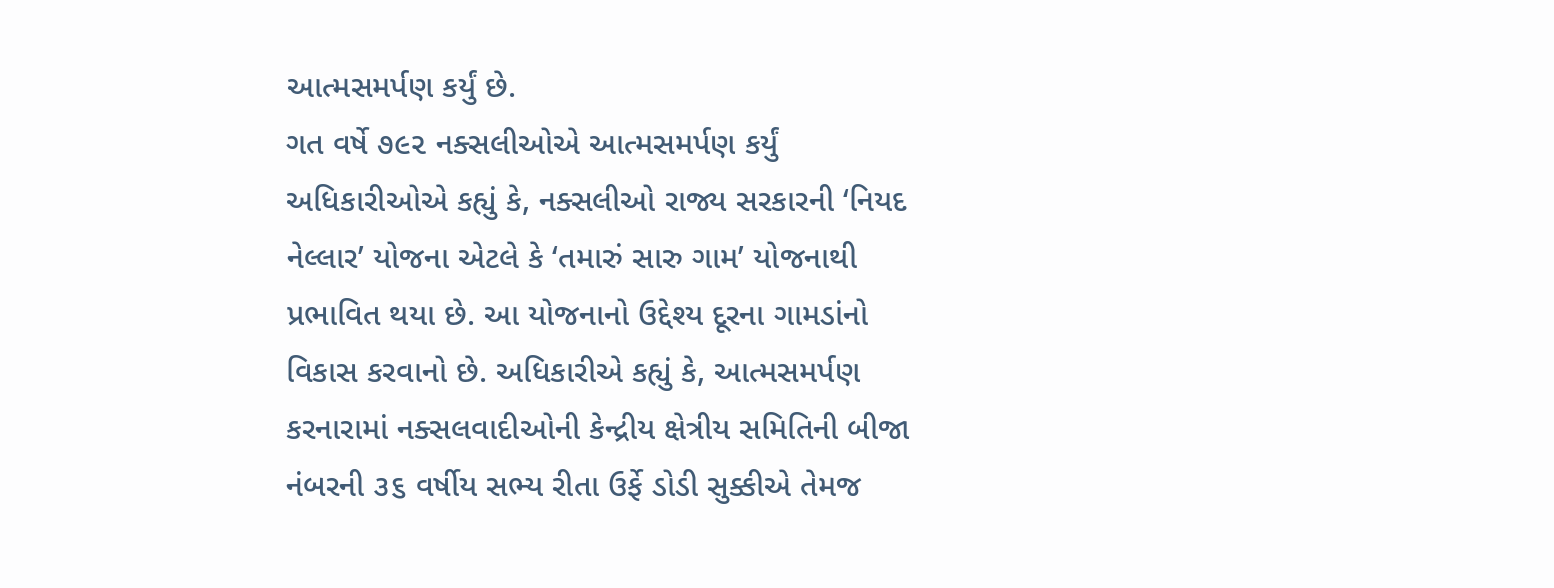આત્મસમર્પણ કર્યું છે.
ગત વર્ષે ૭૯૨ નક્સલીઓએ આત્મસમર્પણ કર્યું
અધિકારીઓએ કહ્યું કે, નક્સલીઓ રાજ્ય સરકારની ‘નિયદ નેલ્લાર’ યોજના એટલે કે ‘તમારું સારુ ગામ’ યોજનાથી પ્રભાવિત થયા છે. આ યોજનાનો ઉદ્દેશ્ય દૂરના ગામડાંનો વિકાસ કરવાનો છે. અધિકારીએ કહ્યું કે, આત્મસમર્પણ કરનારામાં નક્સલવાદીઓની કેન્દ્રીય ક્ષેત્રીય સમિતિની બીજા નંબરની ૩૬ વર્ષીય સભ્ય રીતા ઉર્ફે ડોડી સુક્કીએ તેમજ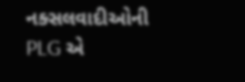નક્સલવાદીઓની PLG એ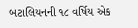બટાલિયનની ૧૮ વર્ષિય એક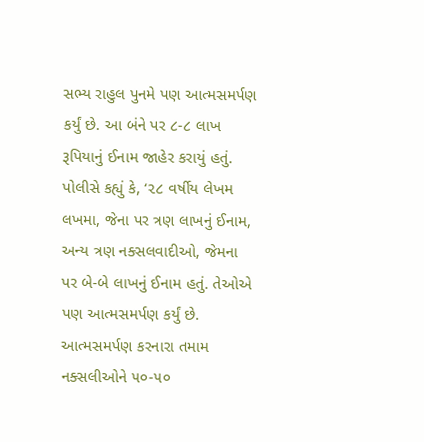સભ્ય રાહુલ પુનમે પણ આત્મસમર્પણ કર્યું છે. આ બંને પર ૮-૮ લાખ રૂપિયાનું ઈનામ જાહેર કરાયું હતું.
પોલીસે કહ્યું કે, ‘૨૮ વર્ષીય લેખમ લખમા, જેના પર ત્રણ લાખનું ઈનામ, અન્ય ત્રણ નક્સલવાદીઓ, જેમના પર બે-બે લાખનું ઈનામ હતું. તેઓએ પણ આત્મસમર્પણ કર્યું છે. આત્મસમર્પણ કરનારા તમામ નક્સલીઓને ૫૦-૫૦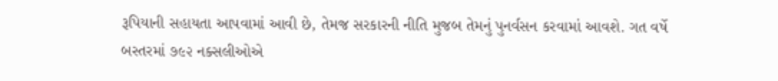રૂપિયાની સહાયતા આપવામાં આવી છે, તેમજ સરકારની નીતિ મુજબ તેમનું પુનર્વસન કરવામાં આવશે. ગત વર્ષે બસ્તરમાં ૭૯૨ નક્સલીઓએ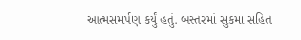આત્મસમર્પણ કર્યું હતું. બસ્તરમાં સુકમા સહિત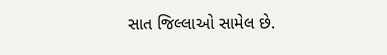સાત જિલ્લાઓ સામેલ છે.